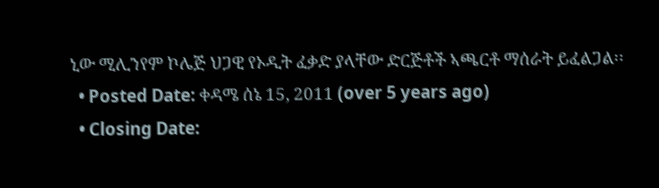ኒው ሚሊንየም ኮሌጅ ህጋዊ የኦዲት ፈቃድ ያላቸው ድርጅቶች ኣጫርቶ ማሰራት ይፈልጋል፡፡
  • Posted Date: ቀዳሜ ሰኔ 15, 2011 (over 5 years ago)
  • Closing Date: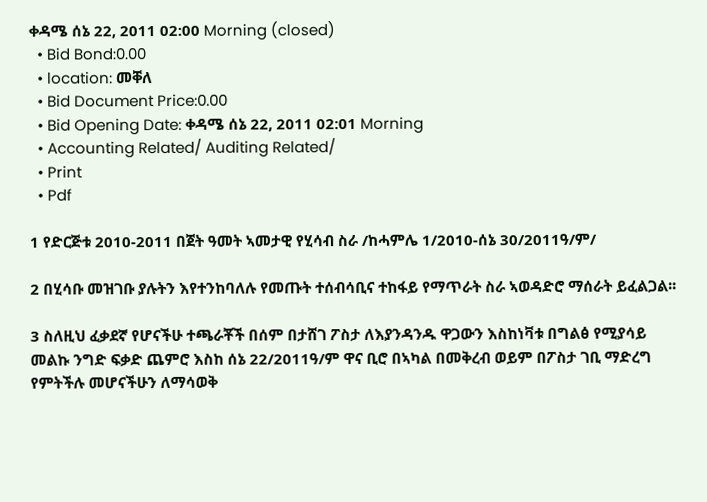ቀዳሜ ሰኔ 22, 2011 02:00 Morning (closed)
  • Bid Bond:0.00
  • location: መቐለ
  • Bid Document Price:0.00
  • Bid Opening Date: ቀዳሜ ሰኔ 22, 2011 02:01 Morning
  • Accounting Related/ Auditing Related/
  • Print
  • Pdf

1 የድርጅቱ 2010-2011 በጀት ዓመት ኣመታዊ የሂሳብ ስራ /ከሓምሌ 1/2010-ሰኔ 30/2011ዓ/ም/

2 በሂሳቡ መዝገቡ ያሉትን እየተንከባለሉ የመጡት ተሰብሳቢና ተከፋይ የማጥራት ስራ ኣወዳድሮ ማሰራት ይፈልጋል፡፡

3 ስለዚህ ፈቃደኛ የሆናችሁ ተጫራቾች በሰም በታሸገ ፖስታ ለእያንዳንዱ ዋጋውን እስከነቫቱ በግልፅ የሚያሳይ መልኩ ንግድ ፍቃድ ጨምሮ እስከ ሰኔ 22/2011ዓ/ም ዋና ቢሮ በኣካል በመቅረብ ወይም በፖስታ ገቢ ማድረግ የምትችሉ መሆናችሁን ለማሳወቅ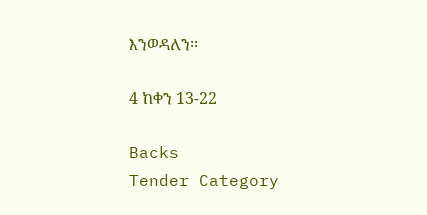እንወዳለን፡፡

4 ከቀን 13-22

Backs
Tender Category